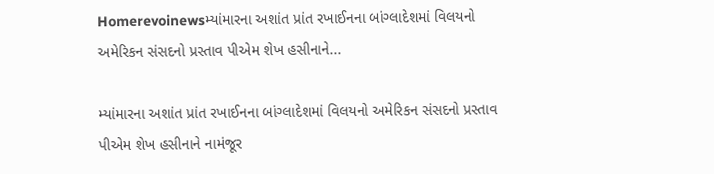Homerevoinewsમ્યાંમારના અશાંત પ્રાંત રખાઈનના બાંગ્લાદેશમાં વિલયનો અમેરિકન સંસદનો પ્રસ્તાવ પીએમ શેખ હસીનાને...

મ્યાંમારના અશાંત પ્રાંત રખાઈનના બાંગ્લાદેશમાં વિલયનો અમેરિકન સંસદનો પ્રસ્તાવ પીએમ શેખ હસીનાને નામંજૂર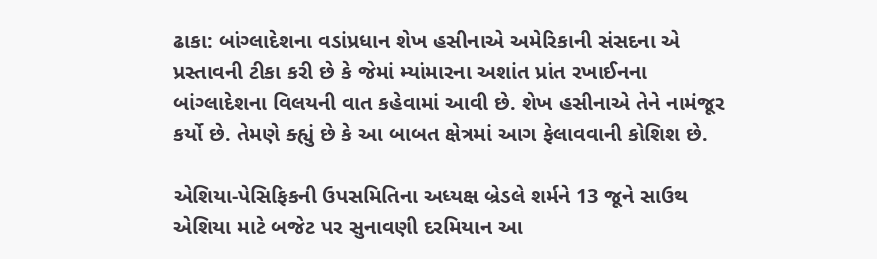ઢાકા: બાંગ્લાદેશના વડાંપ્રધાન શેખ હસીનાએ અમેરિકાની સંસદના એ પ્રસ્તાવની ટીકા કરી છે કે જેમાં મ્યાંમારના અશાંત પ્રાંત રખાઈનના બાંગ્લાદેશના વિલયની વાત કહેવામાં આવી છે. શેખ હસીનાએ તેને નામંજૂર કર્યો છે. તેમણે ક્હ્યું છે કે આ બાબત ક્ષેત્રમાં આગ ફેલાવવાની કોશિશ છે.

એશિયા-પેસિફિકની ઉપસમિતિના અધ્યક્ષ બ્રેડલે શર્મને 13 જૂને સાઉથ એશિયા માટે બજેટ પર સુનાવણી દરમિયાન આ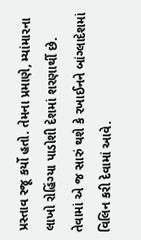પ્રસ્તાવ રજૂ કર્યો હતો. તેમના પ્રમાણે, મ્યાંમારના લાખો રોહિંગ્યા પાડોશી દેશમાં શરણાર્થી છે. તેવામાં એ જ સારું થશે કે રખાઈનને બાંગ્લાદેશમાં વિલિન કરી દેવામાં આવે.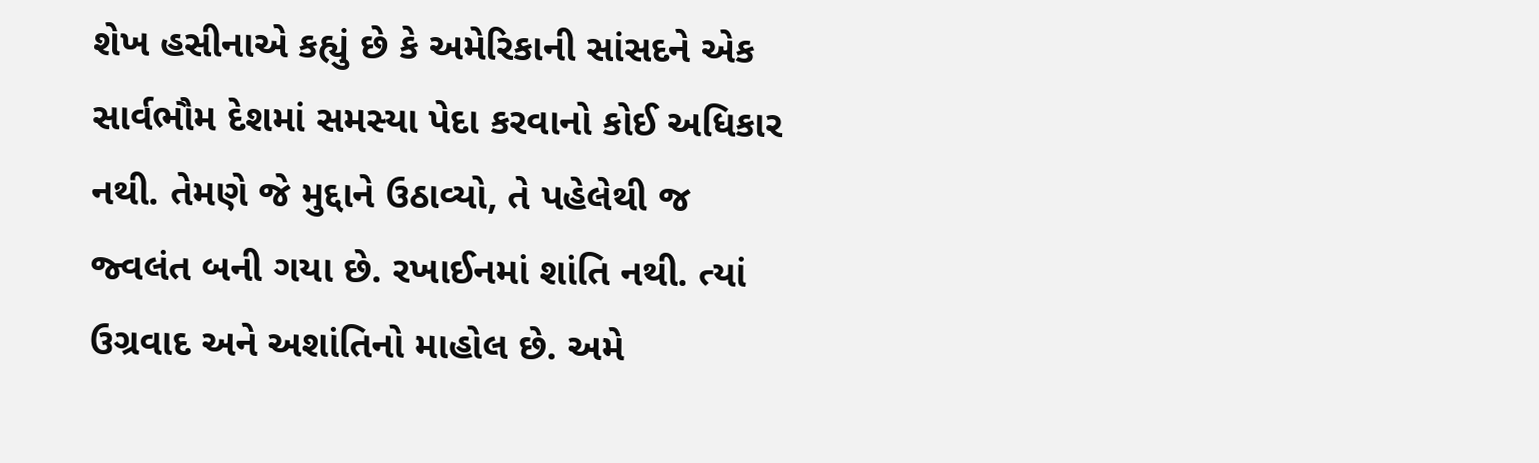શેખ હસીનાએ કહ્યું છે કે અમેરિકાની સાંસદને એક સાર્વભૌમ દેશમાં સમસ્યા પેદા કરવાનો કોઈ અધિકાર નથી. તેમણે જે મુદ્દાને ઉઠાવ્યો, તે પહેલેથી જ જ્વલંત બની ગયા છે. રખાઈનમાં શાંતિ નથી. ત્યાં ઉગ્રવાદ અને અશાંતિનો માહોલ છે. અમે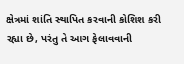ક્ષેત્રમાં શાંતિ સ્થાપિત કરવાની કોશિશ કરી રહ્યા છે, પરંતુ તે આગ ફેલાવવાની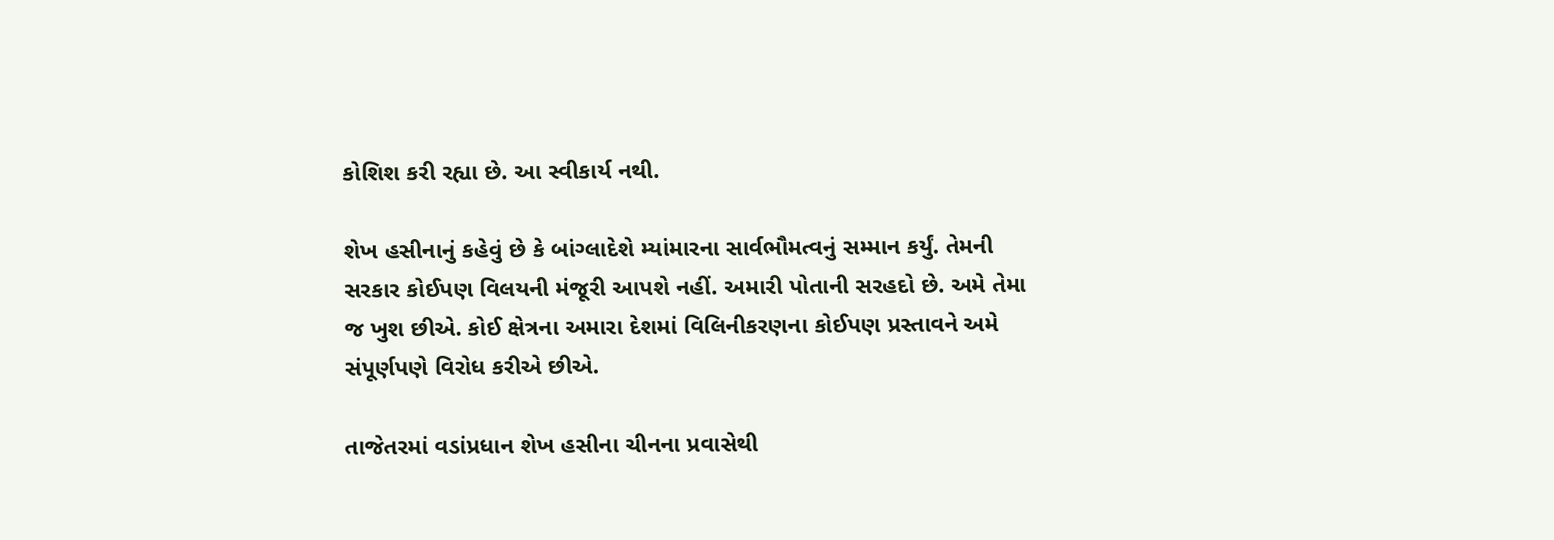કોશિશ કરી રહ્યા છે. આ સ્વીકાર્ય નથી.

શેખ હસીનાનું કહેવું છે કે બાંગ્લાદેશે મ્યાંમારના સાર્વભૌમત્વનું સમ્માન કર્યું. તેમની સરકાર કોઈપણ વિલયની મંજૂરી આપશે નહીં. અમારી પોતાની સરહદો છે. અમે તેમા જ ખુશ છીએ. કોઈ ક્ષેત્રના અમારા દેશમાં વિલિનીકરણના કોઈપણ પ્રસ્તાવને અમે સંપૂર્ણપણે વિરોધ કરીએ છીએ.

તાજેતરમાં વડાંપ્રધાન શેખ હસીના ચીનના પ્રવાસેથી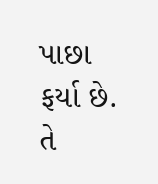પાછા ફર્યા છે. તે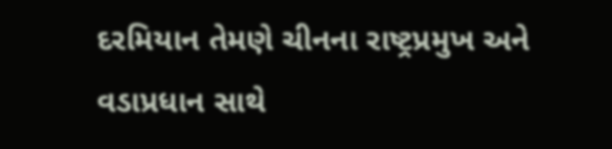દરમિયાન તેમણે ચીનના રાષ્ટ્રપ્રમુખ અને વડાપ્રધાન સાથે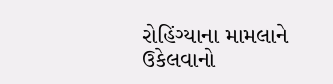રોહિંગ્યાના મામલાને ઉકેલવાનો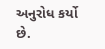અનુરોધ કર્યો છે.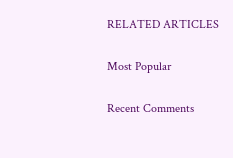RELATED ARTICLES

Most Popular

Recent Comments